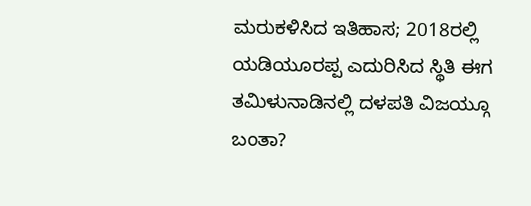ಮರುಕಳಿಸಿದ ಇತಿಹಾಸ; 2018ರಲ್ಲಿ ಯಡಿಯೂರಪ್ಪ ಎದುರಿಸಿದ ಸ್ಥಿತಿ ಈಗ ತಮಿಳುನಾಡಿನಲ್ಲಿ ದಳಪತಿ ವಿಜಯ್ಗೂ ಬಂತಾ?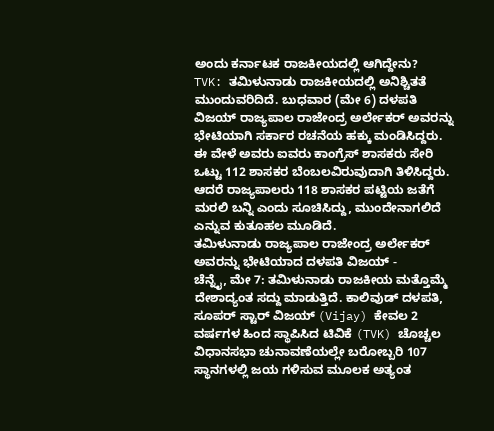ಅಂದು ಕರ್ನಾಟಕ ರಾಜಕೀಯದಲ್ಲಿ ಆಗಿದ್ದೇನು?
TVK: ತಮಿಳುನಾಡು ರಾಜಕೀಯದಲ್ಲಿ ಅನಿಶ್ಚಿತತೆ ಮುಂದುವರಿದಿದೆ. ಬುಧವಾರ (ಮೇ 6) ದಳಪತಿ ವಿಜಯ್ ರಾಜ್ಯಪಾಲ ರಾಜೇಂದ್ರ ಅರ್ಲೇಕರ್ ಅವರನ್ನು ಭೇಟಿಯಾಗಿ ಸರ್ಕಾರ ರಚನೆಯ ಹಕ್ಕು ಮಂಡಿಸಿದ್ದರು. ಈ ವೇಳೆ ಅವರು ಐವರು ಕಾಂಗ್ರೆಸ್ ಶಾಸಕರು ಸೇರಿ ಒಟ್ಟು 112 ಶಾಸಕರ ಬೆಂಬಲವಿರುವುದಾಗಿ ತಿಳಿಸಿದ್ದರು. ಆದರೆ ರಾಜ್ಯಪಾಲರು 118 ಶಾಸಕರ ಪಟ್ಟಿಯ ಜತೆಗೆ ಮರಲಿ ಬನ್ನಿ ಎಂದು ಸೂಚಿಸಿದ್ದು, ಮುಂದೇನಾಗಲಿದೆ ಎನ್ನುವ ಕುತೂಹಲ ಮೂಡಿದೆ.
ತಮಿಳುನಾಡು ರಾಜ್ಯಪಾಲ ರಾಜೇಂದ್ರ ಅರ್ಲೇಕರ್ ಅವರನ್ನು ಭೇಟಿಯಾದ ದಳಪತಿ ವಿಜಯ್ -
ಚೆನ್ನೈ, ಮೇ 7: ತಮಿಳುನಾಡು ರಾಜಕೀಯ ಮತ್ತೊಮ್ಮೆ ದೇಶಾದ್ಯಂತ ಸದ್ದು ಮಾಡುತ್ತಿದೆ. ಕಾಲಿವುಡ್ ದಳಪತಿ, ಸೂಪರ್ ಸ್ಟಾರ್ ವಿಜಯ್ (Vijay) ಕೇವಲ 2 ವರ್ಷಗಳ ಹಿಂದ ಸ್ಥಾಪಿಸಿದ ಟಿವಿಕೆ (TVK) ಚೊಚ್ಚಲ ವಿಧಾನಸಭಾ ಚುನಾವಣೆಯಲ್ಲೇ ಬರೋಬ್ಬರಿ 107 ಸ್ಥಾನಗಳಲ್ಲಿ ಜಯ ಗಳಿಸುವ ಮೂಲಕ ಅತ್ಯಂತ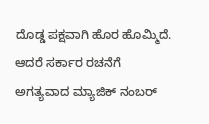ದೊಡ್ಡ ಪಕ್ಷವಾಗಿ ಹೊರ ಹೊಮ್ಮಿದೆ. ಆದರೆ ಸರ್ಕಾರ ರಚನೆಗೆ ಅಗತ್ಯವಾದ ಮ್ಯಾಜಿಕ್ ನಂಬರ್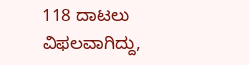118 ದಾಟಲು ವಿಫಲವಾಗಿದ್ದು,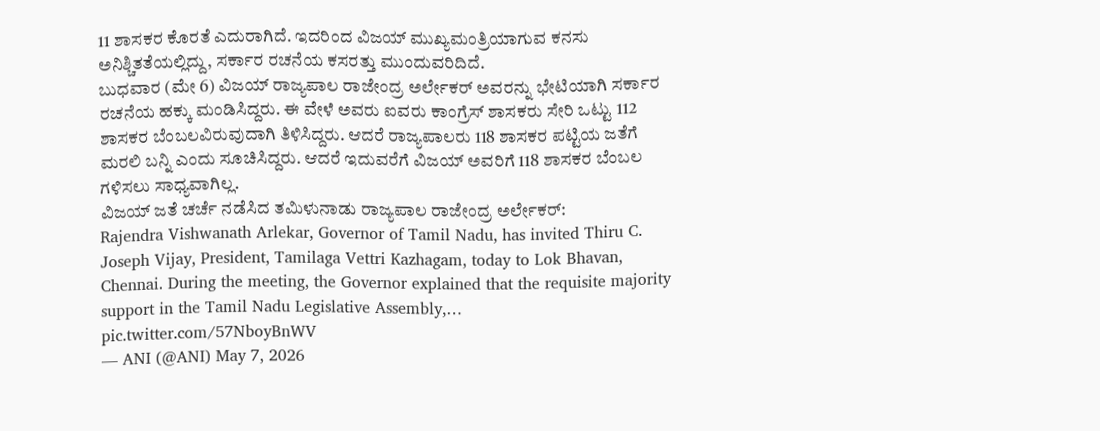11 ಶಾಸಕರ ಕೊರತೆ ಎದುರಾಗಿದೆ. ಇದರಿಂದ ವಿಜಯ್ ಮುಖ್ಯಮಂತ್ರಿಯಾಗುವ ಕನಸು ಅನಿಶ್ಚಿತತೆಯಲ್ಲಿದ್ದು, ಸರ್ಕಾರ ರಚನೆಯ ಕಸರತ್ತು ಮುಂದುವರಿದಿದೆ.
ಬುಧವಾರ (ಮೇ 6) ವಿಜಯ್ ರಾಜ್ಯಪಾಲ ರಾಜೇಂದ್ರ ಅರ್ಲೇಕರ್ ಅವರನ್ನು ಭೇಟಿಯಾಗಿ ಸರ್ಕಾರ ರಚನೆಯ ಹಕ್ಕು ಮಂಡಿಸಿದ್ದರು. ಈ ವೇಳೆ ಅವರು ಐವರು ಕಾಂಗ್ರೆಸ್ ಶಾಸಕರು ಸೇರಿ ಒಟ್ಟು 112 ಶಾಸಕರ ಬೆಂಬಲವಿರುವುದಾಗಿ ತಿಳಿಸಿದ್ದರು. ಆದರೆ ರಾಜ್ಯಪಾಲರು 118 ಶಾಸಕರ ಪಟ್ಟಿಯ ಜತೆಗೆ ಮರಲಿ ಬನ್ನಿ ಎಂದು ಸೂಚಿಸಿದ್ದರು. ಆದರೆ ಇದುವರೆಗೆ ವಿಜಯ್ ಅವರಿಗೆ 118 ಶಾಸಕರ ಬೆಂಬಲ ಗಳಿಸಲು ಸಾಧ್ಯವಾಗಿಲ್ಲ.
ವಿಜಯ್ ಜತೆ ಚರ್ಚೆ ನಡೆಸಿದ ತಮಿಳುನಾಡು ರಾಜ್ಯಪಾಲ ರಾಜೇಂದ್ರ ಅರ್ಲೇಕರ್:
Rajendra Vishwanath Arlekar, Governor of Tamil Nadu, has invited Thiru C. Joseph Vijay, President, Tamilaga Vettri Kazhagam, today to Lok Bhavan, Chennai. During the meeting, the Governor explained that the requisite majority support in the Tamil Nadu Legislative Assembly,… pic.twitter.com/57NboyBnWV
— ANI (@ANI) May 7, 2026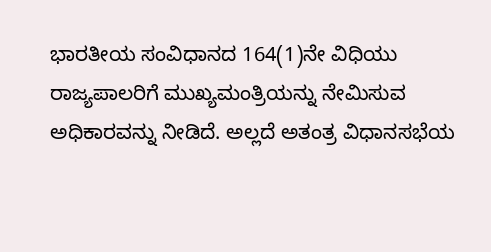ಭಾರತೀಯ ಸಂವಿಧಾನದ 164(1)ನೇ ವಿಧಿಯು ರಾಜ್ಯಪಾಲರಿಗೆ ಮುಖ್ಯಮಂತ್ರಿಯನ್ನು ನೇಮಿಸುವ ಅಧಿಕಾರವನ್ನು ನೀಡಿದೆ. ಅಲ್ಲದೆ ಅತಂತ್ರ ವಿಧಾನಸಭೆಯ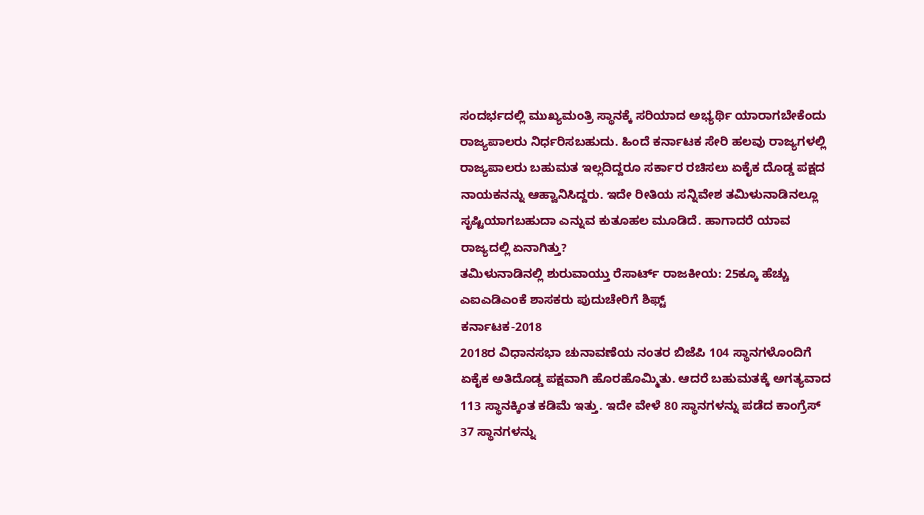ಸಂದರ್ಭದಲ್ಲಿ ಮುಖ್ಯಮಂತ್ರಿ ಸ್ಥಾನಕ್ಕೆ ಸರಿಯಾದ ಅಭ್ಯರ್ಥಿ ಯಾರಾಗಬೇಕೆಂದು ರಾಜ್ಯಪಾಲರು ನಿರ್ಧರಿಸಬಹುದು. ಹಿಂದೆ ಕರ್ನಾಟಕ ಸೇರಿ ಹಲವು ರಾಜ್ಯಗಳಲ್ಲಿ ರಾಜ್ಯಪಾಲರು ಬಹುಮತ ಇಲ್ಲದಿದ್ದರೂ ಸರ್ಕಾರ ರಚಿಸಲು ಏಕೈಕ ದೊಡ್ಡ ಪಕ್ಷದ ನಾಯಕನನ್ನು ಆಹ್ವಾನಿಸಿದ್ದರು. ಇದೇ ರೀತಿಯ ಸನ್ನಿವೇಶ ತಮಿಳುನಾಡಿನಲ್ಲೂ ಸೃಷ್ಟಿಯಾಗಬಹುದಾ ಎನ್ನುವ ಕುತೂಹಲ ಮೂಡಿದೆ. ಹಾಗಾದರೆ ಯಾವ ರಾಜ್ಯದಲ್ಲಿ ಏನಾಗಿತ್ತು?
ತಮಿಳುನಾಡಿನಲ್ಲಿ ಶುರುವಾಯ್ತು ರೆಸಾರ್ಟ್ ರಾಜಕೀಯ: 25ಕ್ಕೂ ಹೆಚ್ಚು ಎಐಎಡಿಎಂಕೆ ಶಾಸಕರು ಪುದುಚೇರಿಗೆ ಶಿಫ್ಟ್
ಕರ್ನಾಟಕ-2018
2018ರ ವಿಧಾನಸಭಾ ಚುನಾವಣೆಯ ನಂತರ ಬಿಜೆಪಿ 104 ಸ್ಥಾನಗಳೊಂದಿಗೆ ಏಕೈಕ ಅತಿದೊಡ್ಡ ಪಕ್ಷವಾಗಿ ಹೊರಹೊಮ್ಮಿತು. ಆದರೆ ಬಹುಮತಕ್ಕೆ ಅಗತ್ಯವಾದ 113 ಸ್ಥಾನಕ್ಕಿಂತ ಕಡಿಮೆ ಇತ್ತು. ಇದೇ ವೇಳೆ 80 ಸ್ಥಾನಗಳನ್ನು ಪಡೆದ ಕಾಂಗ್ರೆಸ್ 37 ಸ್ಥಾನಗಳನ್ನು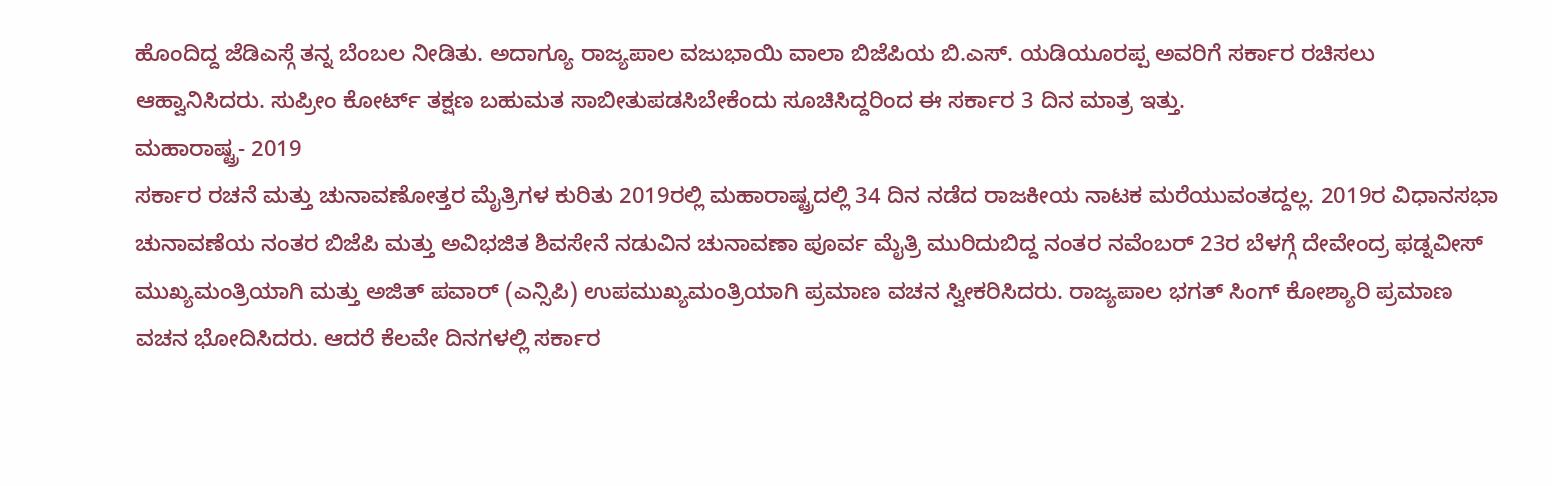ಹೊಂದಿದ್ದ ಜೆಡಿಎಸ್ಗೆ ತನ್ನ ಬೆಂಬಲ ನೀಡಿತು. ಅದಾಗ್ಯೂ ರಾಜ್ಯಪಾಲ ವಜುಭಾಯಿ ವಾಲಾ ಬಿಜೆಪಿಯ ಬಿ.ಎಸ್. ಯಡಿಯೂರಪ್ಪ ಅವರಿಗೆ ಸರ್ಕಾರ ರಚಿಸಲು ಆಹ್ವಾನಿಸಿದರು. ಸುಪ್ರೀಂ ಕೋರ್ಟ್ ತಕ್ಷಣ ಬಹುಮತ ಸಾಬೀತುಪಡಸಿಬೇಕೆಂದು ಸೂಚಿಸಿದ್ದರಿಂದ ಈ ಸರ್ಕಾರ 3 ದಿನ ಮಾತ್ರ ಇತ್ತು.
ಮಹಾರಾಷ್ಟ್ರ- 2019
ಸರ್ಕಾರ ರಚನೆ ಮತ್ತು ಚುನಾವಣೋತ್ತರ ಮೈತ್ರಿಗಳ ಕುರಿತು 2019ರಲ್ಲಿ ಮಹಾರಾಷ್ಟ್ರದಲ್ಲಿ 34 ದಿನ ನಡೆದ ರಾಜಕೀಯ ನಾಟಕ ಮರೆಯುವಂತದ್ದಲ್ಲ. 2019ರ ವಿಧಾನಸಭಾ ಚುನಾವಣೆಯ ನಂತರ ಬಿಜೆಪಿ ಮತ್ತು ಅವಿಭಜಿತ ಶಿವಸೇನೆ ನಡುವಿನ ಚುನಾವಣಾ ಪೂರ್ವ ಮೈತ್ರಿ ಮುರಿದುಬಿದ್ದ ನಂತರ ನವೆಂಬರ್ 23ರ ಬೆಳಗ್ಗೆ ದೇವೇಂದ್ರ ಫಡ್ನವೀಸ್ ಮುಖ್ಯಮಂತ್ರಿಯಾಗಿ ಮತ್ತು ಅಜಿತ್ ಪವಾರ್ (ಎನ್ಸಿಪಿ) ಉಪಮುಖ್ಯಮಂತ್ರಿಯಾಗಿ ಪ್ರಮಾಣ ವಚನ ಸ್ವೀಕರಿಸಿದರು. ರಾಜ್ಯಪಾಲ ಭಗತ್ ಸಿಂಗ್ ಕೋಶ್ಯಾರಿ ಪ್ರಮಾಣ ವಚನ ಭೋದಿಸಿದರು. ಆದರೆ ಕೆಲವೇ ದಿನಗಳಲ್ಲಿ ಸರ್ಕಾರ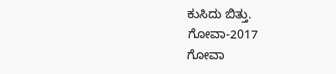ಕುಸಿದು ಬಿತ್ತು.
ಗೋವಾ-2017
ಗೋವಾ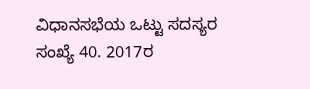ವಿಧಾನಸಭೆಯ ಒಟ್ಟು ಸದಸ್ಯರ ಸಂಖ್ಯೆ 40. 2017ರ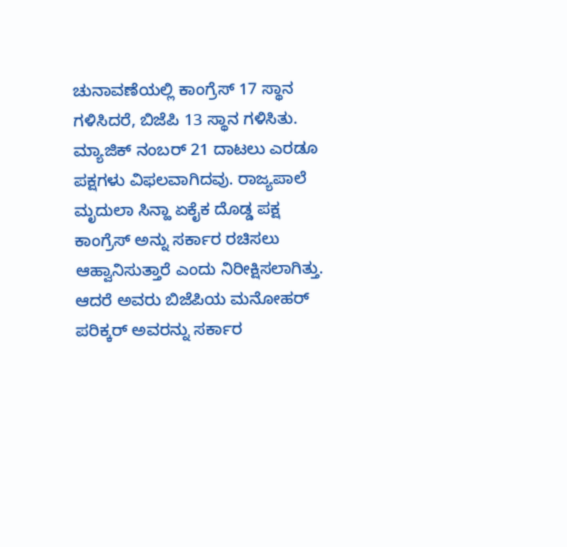ಚುನಾವಣೆಯಲ್ಲಿ ಕಾಂಗ್ರೆಸ್ 17 ಸ್ಥಾನ ಗಳಿಸಿದರೆ, ಬಿಜೆಪಿ 13 ಸ್ಥಾನ ಗಳಿಸಿತು. ಮ್ಯಾಜಿಕ್ ನಂಬರ್ 21 ದಾಟಲು ಎರಡೂ ಪಕ್ಷಗಳು ವಿಫಲವಾಗಿದವು. ರಾಜ್ಯಪಾಲೆ ಮೃದುಲಾ ಸಿನ್ಹಾ ಏಕೈಕ ದೊಡ್ಡ ಪಕ್ಷ ಕಾಂಗ್ರೆಸ್ ಅನ್ನು ಸರ್ಕಾರ ರಚಿಸಲು ಆಹ್ವಾನಿಸುತ್ತಾರೆ ಎಂದು ನಿರೀಕ್ಷಿಸಲಾಗಿತ್ತು. ಆದರೆ ಅವರು ಬಿಜೆಪಿಯ ಮನೋಹರ್ ಪರಿಕ್ಕರ್ ಅವರನ್ನು ಸರ್ಕಾರ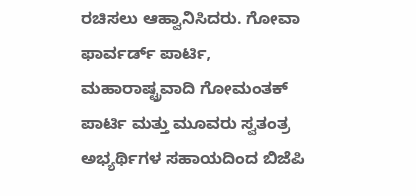ರಚಿಸಲು ಆಹ್ವಾನಿಸಿದರು. ಗೋವಾ ಫಾರ್ವರ್ಡ್ ಪಾರ್ಟಿ, ಮಹಾರಾಷ್ಟ್ರವಾದಿ ಗೋಮಂತಕ್ ಪಾರ್ಟಿ ಮತ್ತು ಮೂವರು ಸ್ವತಂತ್ರ ಅಭ್ಯರ್ಥಿಗಳ ಸಹಾಯದಿಂದ ಬಿಜೆಪಿ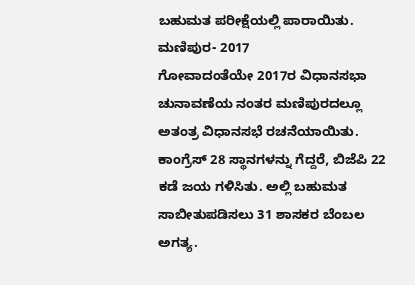ಬಹುಮತ ಪರೀಕ್ಷೆಯಲ್ಲಿ ಪಾರಾಯಿತು.
ಮಣಿಪುರ- 2017
ಗೋವಾದಂತೆಯೇ 2017ರ ವಿಧಾನಸಭಾ ಚುನಾವಣೆಯ ನಂತರ ಮಣಿಪುರದಲ್ಲೂ ಅತಂತ್ರ ವಿಧಾನಸಭೆ ರಚನೆಯಾಯಿತು. ಕಾಂಗ್ರೆಸ್ 28 ಸ್ಥಾನಗಳನ್ನು ಗೆದ್ದರೆ, ಬಿಜೆಪಿ 22 ಕಡೆ ಜಯ ಗಳಿಸಿತು. ಅಲ್ಲಿ ಬಹುಮತ ಸಾಬೀತುಪಡಿಸಲು 31 ಶಾಸಕರ ಬೆಂಬಲ ಅಗತ್ಯ.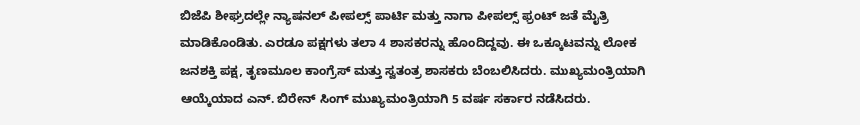ಬಿಜೆಪಿ ಶೀಘ್ರದಲ್ಲೇ ನ್ಯಾಷನಲ್ ಪೀಪಲ್ಸ್ ಪಾರ್ಟಿ ಮತ್ತು ನಾಗಾ ಪೀಪಲ್ಸ್ ಫ್ರಂಟ್ ಜತೆ ಮೈತ್ರಿ ಮಾಡಿಕೊಂಡಿತು. ಎರಡೂ ಪಕ್ಷಗಳು ತಲಾ 4 ಶಾಸಕರನ್ನು ಹೊಂದಿದ್ದವು. ಈ ಒಕ್ಕೂಟವನ್ನು ಲೋಕ ಜನಶಕ್ತಿ ಪಕ್ಷ, ತೃಣಮೂಲ ಕಾಂಗ್ರೆಸ್ ಮತ್ತು ಸ್ವತಂತ್ರ ಶಾಸಕರು ಬೆಂಬಲಿಸಿದರು. ಮುಖ್ಯಮಂತ್ರಿಯಾಗಿ ಆಯ್ಕೆಯಾದ ಎನ್. ಬಿರೇನ್ ಸಿಂಗ್ ಮುಖ್ಯಮಂತ್ರಿಯಾಗಿ 5 ವರ್ಷ ಸರ್ಕಾರ ನಡೆಸಿದರು.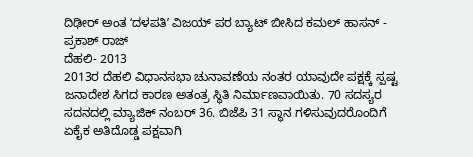ದಿಢೀರ್ ಅಂತ ʻದಳಪತಿʼ ವಿಜಯ್ ಪರ ಬ್ಯಾಟ್ ಬೀಸಿದ ಕಮಲ್ ಹಾಸನ್ - ಪ್ರಕಾಶ್ ರಾಜ್
ದೆಹಲಿ- 2013
2013ರ ದೆಹಲಿ ವಿಧಾನಸಭಾ ಚುನಾವಣೆಯ ನಂತರ ಯಾವುದೇ ಪಕ್ಷಕ್ಕೆ ಸ್ಪಷ್ಟ ಜನಾದೇಶ ಸಿಗದ ಕಾರಣ ಅತಂತ್ರ ಸ್ಥಿತಿ ನಿರ್ಮಾಣವಾಯಿತು. 70 ಸದಸ್ಯರ ಸದನದಲ್ಲಿ ಮ್ಯಾಜಿಕ್ ನಂಬರ್ 36. ಬಿಜೆಪಿ 31 ಸ್ಥಾನ ಗಳಿಸುವುದರೊಂದಿಗೆ ಏಕೈಕ ಅತಿದೊಡ್ಡ ಪಕ್ಷವಾಗಿ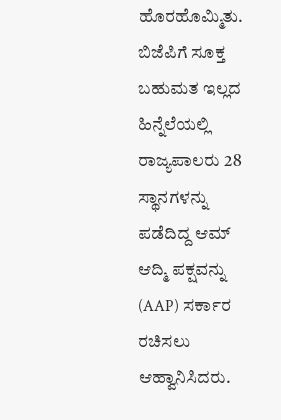ಹೊರಹೊಮ್ಮಿತು. ಬಿಜೆಪಿಗೆ ಸೂಕ್ತ ಬಹುಮತ ಇಲ್ಲದ ಹಿನ್ನೆಲೆಯಲ್ಲಿ ರಾಜ್ಯಪಾಲರು 28 ಸ್ಥಾನಗಳನ್ನು ಪಡೆದಿದ್ದ ಆಮ್ ಆದ್ಮಿ ಪಕ್ಷವನ್ನು (AAP) ಸರ್ಕಾರ ರಚಿಸಲು ಆಹ್ವಾನಿಸಿದರು.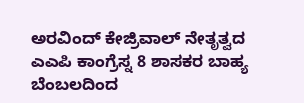ಅರವಿಂದ್ ಕೇಜ್ರಿವಾಲ್ ನೇತೃತ್ವದ ಎಎಪಿ ಕಾಂಗ್ರೆಸ್ನ 8 ಶಾಸಕರ ಬಾಹ್ಯ ಬೆಂಬಲದಿಂದ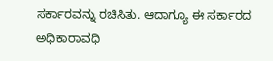ಸರ್ಕಾರವನ್ನು ರಚಿಸಿತು. ಆದಾಗ್ಯೂ ಈ ಸರ್ಕಾರದ ಅಧಿಕಾರಾವಧಿ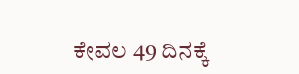ಕೇವಲ 49 ದಿನಕ್ಕೆ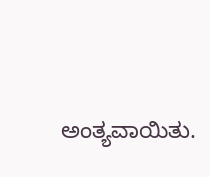ಅಂತ್ಯವಾಯಿತು.